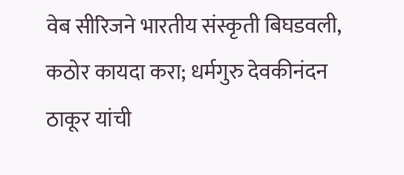वेब सीरिजने भारतीय संस्कृती बिघडवली, कठोर कायदा करा; धर्मगुरु देवकीनंदन ठाकूर यांची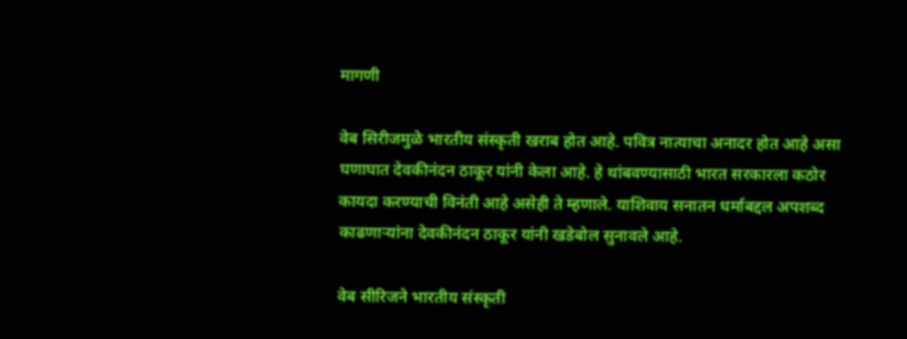मागणी

वेब सिरीजमुळे भारतीय संस्कृती खराब होत आहे. पवित्र नात्याचा अनादर होत आहे असा घणाघात देवकीनंदन ठाकूर यांनी केला आहे. हे थांबवण्यासाठी भारत सरकारला कठोर कायदा करण्याची विनंती आहे असेही ते म्हणाले. याशिवाय सनातन धर्माबद्दल अपशब्द काढणाऱ्यांना देवकीनंदन ठाकूर यांनी खडेबोल सुनावले आहे.

वेब सीरिजने भारतीय संस्कृती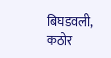बिघडवली, कठोर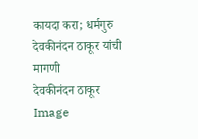कायदा करा; धर्मगुरु देवकीनंदन ठाकूर यांची मागणी
देवकीनंदन ठाकूर
Image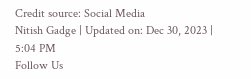Credit source: Social Media
Nitish Gadge | Updated on: Dec 30, 2023 | 5:04 PM
Follow Us